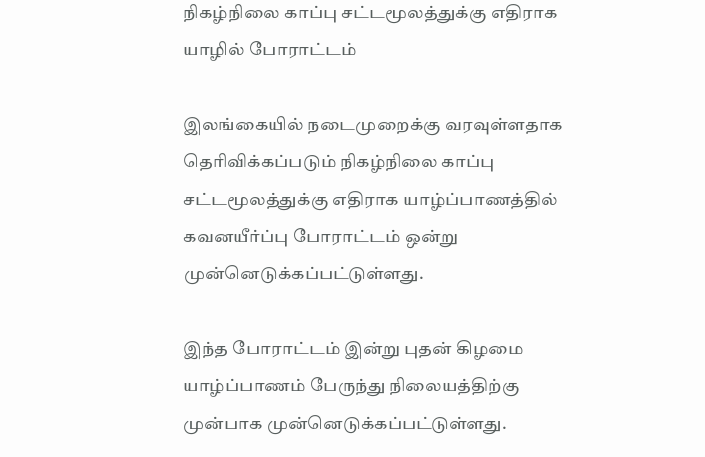நிகழ்நிலை காப்பு சட்டமூலத்துக்கு எதிராக யாழில் போராட்டம்

இலங்கையில் நடைமுறைக்கு வரவுள்ளதாக தெரிவிக்கப்படும் நிகழ்நிலை காப்பு சட்டமூலத்துக்கு எதிராக யாழ்ப்பாணத்தில் கவனயீர்ப்பு போராட்டம் ஒன்று முன்னெடுக்கப்பட்டுள்ளது.

இந்த போராட்டம் இன்று புதன் கிழமை யாழ்ப்பாணம் பேருந்து நிலையத்திற்கு முன்பாக முன்னெடுக்கப்பட்டுள்ளது.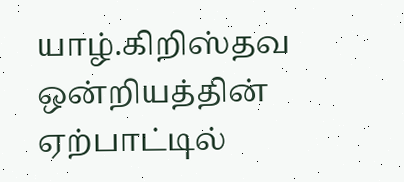யாழ்.கிறிஸ்தவ ஒன்றியத்தின் ஏற்பாட்டில்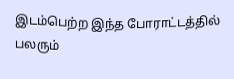இடம்பெற்ற இந்த போராட்டத்தில் பலரும்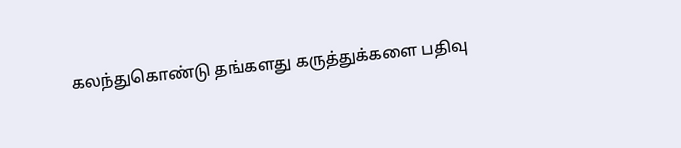கலந்துகொண்டு தங்களது கருத்துக்களை பதிவு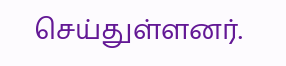செய்துள்ளனர்.